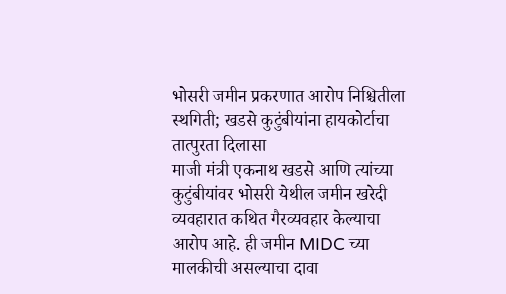भोसरी जमीन प्रकरणात आरोप निश्चितीला स्थगिती; खडसे कुटुंबीयांना हायकोर्टाचा तात्पुरता दिलासा
माजी मंत्री एकनाथ खडसे आणि त्यांच्या कुटुंबीयांवर भोसरी येथील जमीन खरेदी व्यवहारात कथित गैरव्यवहार केल्याचा आरोप आहे. ही जमीन MIDC च्या मालकीची असल्याचा दावा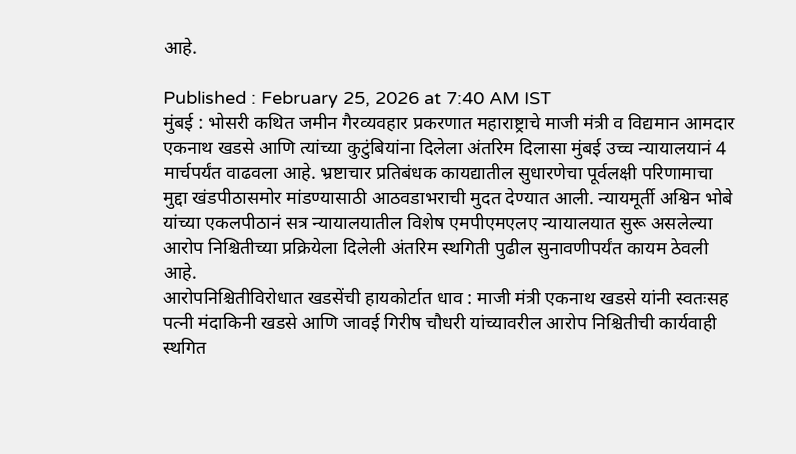आहे.

Published : February 25, 2026 at 7:40 AM IST
मुंबई : भोसरी कथित जमीन गैरव्यवहार प्रकरणात महाराष्ट्राचे माजी मंत्री व विद्यमान आमदार एकनाथ खडसे आणि त्यांच्या कुटुंबियांना दिलेला अंतरिम दिलासा मुंबई उच्च न्यायालयानं 4 मार्चपर्यंत वाढवला आहे. भ्रष्टाचार प्रतिबंधक कायद्यातील सुधारणेचा पूर्वलक्षी परिणामाचा मुद्दा खंडपीठासमोर मांडण्यासाठी आठवडाभराची मुदत देण्यात आली. न्यायमूर्ती अश्विन भोबे यांच्या एकलपीठानं सत्र न्यायालयातील विशेष एमपीएमएलए न्यायालयात सुरू असलेल्या आरोप निश्चितीच्या प्रक्रियेला दिलेली अंतरिम स्थगिती पुढील सुनावणीपर्यंत कायम ठेवली आहे.
आरोपनिश्चितीविरोधात खडसेंची हायकोर्टात धाव : माजी मंत्री एकनाथ खडसे यांनी स्वतःसह पत्नी मंदाकिनी खडसे आणि जावई गिरीष चौधरी यांच्यावरील आरोप निश्चितीची कार्यवाही स्थगित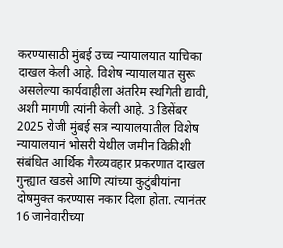करण्यासाठी मुंबई उच्च न्यायालयात याचिका दाखल केली आहे. विशेष न्यायालयात सुरू असलेल्या कार्यवाहीला अंतरिम स्थगिती द्यावी, अशी मागणी त्यांनी केली आहे. 3 डिसेंबर 2025 रोजी मुंबई सत्र न्यायालयातील विशेष न्यायालयानं भोसरी येथील जमीन विक्रीशी संबंधित आर्थिक गैरव्यवहार प्रकरणात दाखल गुन्ह्यात खडसे आणि त्यांच्या कुटुंबीयांना दोषमुक्त करण्यास नकार दिला होता. त्यानंतर 16 जानेवारीच्या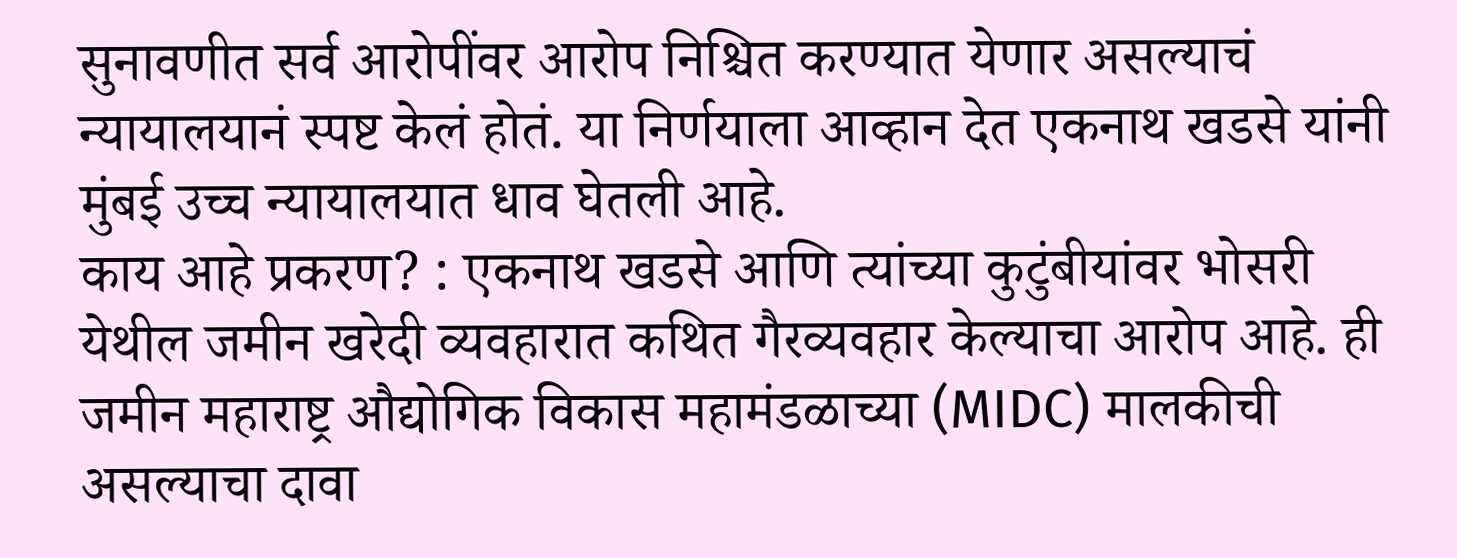सुनावणीत सर्व आरोपींवर आरोप निश्चित करण्यात येणार असल्याचं न्यायालयानं स्पष्ट केलं होतं. या निर्णयाला आव्हान देत एकनाथ खडसे यांनी मुंबई उच्च न्यायालयात धाव घेतली आहे.
काय आहे प्रकरण? : एकनाथ खडसे आणि त्यांच्या कुटुंबीयांवर भोसरी येथील जमीन खरेदी व्यवहारात कथित गैरव्यवहार केल्याचा आरोप आहे. ही जमीन महाराष्ट्र औद्योगिक विकास महामंडळाच्या (MIDC) मालकीची असल्याचा दावा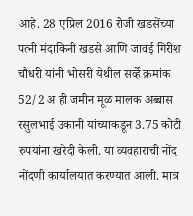आहे. 28 एप्रिल 2016 रोजी खडसेंच्या पत्नी मंदाकिनी खडसे आणि जावई गिरीश चौधरी यांनी भोसरी येथील सर्व्हे क्रमांक 52/2 अ ही जमीन मूळ मालक अब्बास रसुलभाई उकानी यांच्याकडून 3.75 कोटी रुपयांना खरेदी केली. या व्यवहाराची नोंद नोंदणी कार्यालयात करण्यात आली. मात्र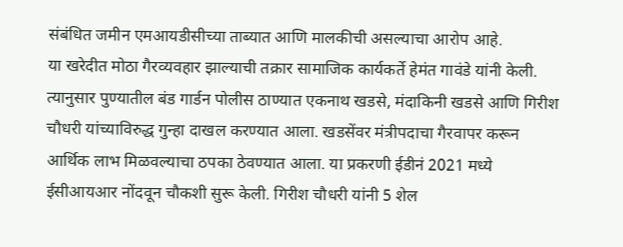संबंधित जमीन एमआयडीसीच्या ताब्यात आणि मालकीची असल्याचा आरोप आहे.
या खरेदीत मोठा गैरव्यवहार झाल्याची तक्रार सामाजिक कार्यकर्ते हेमंत गावंडे यांनी केली. त्यानुसार पुण्यातील बंड गार्डन पोलीस ठाण्यात एकनाथ खडसे, मंदाकिनी खडसे आणि गिरीश चौधरी यांच्याविरुद्ध गुन्हा दाखल करण्यात आला. खडसेंवर मंत्रीपदाचा गैरवापर करून आर्थिक लाभ मिळवल्याचा ठपका ठेवण्यात आला. या प्रकरणी ईडीनं 2021 मध्ये ईसीआयआर नोंदवून चौकशी सुरू केली. गिरीश चौधरी यांनी 5 शेल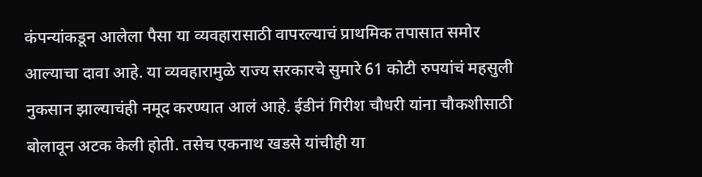कंपन्यांकडून आलेला पैसा या व्यवहारासाठी वापरल्याचं प्राथमिक तपासात समोर आल्याचा दावा आहे. या व्यवहारामुळे राज्य सरकारचे सुमारे 61 कोटी रुपयांचं महसुली नुकसान झाल्याचंही नमूद करण्यात आलं आहे. ईडीनं गिरीश चौधरी यांना चौकशीसाठी बोलावून अटक केली होती. तसेच एकनाथ खडसे यांचीही या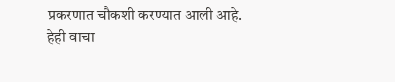प्रकरणात चौकशी करण्यात आली आहे.
हेही वाचा